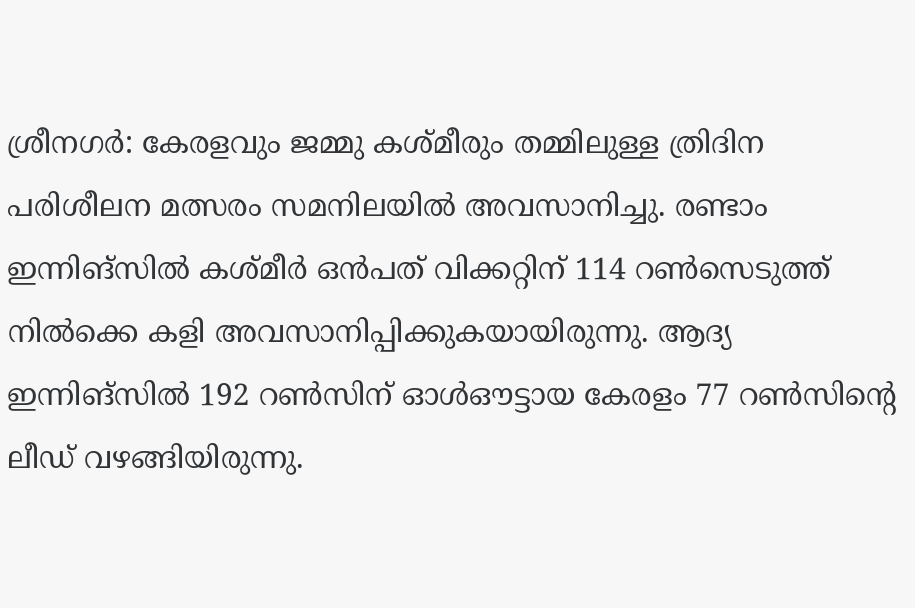ശ്രീനഗർ: കേരളവും ജമ്മു കശ്മീരും തമ്മിലുള്ള ത്രിദിന പരിശീലന മത്സരം സമനിലയിൽ അവസാനിച്ചു. രണ്ടാം ഇന്നിങ്സിൽ കശ്മീർ ഒൻപത് വിക്കറ്റിന് 114 റൺസെടുത്ത് നിൽക്കെ കളി അവസാനിപ്പിക്കുകയായിരുന്നു. ആദ്യ ഇന്നിങ്സിൽ 192 റൺസിന് ഓൾഔട്ടായ കേരളം 77 റൺസിന്റെ ലീഡ് വഴങ്ങിയിരുന്നു.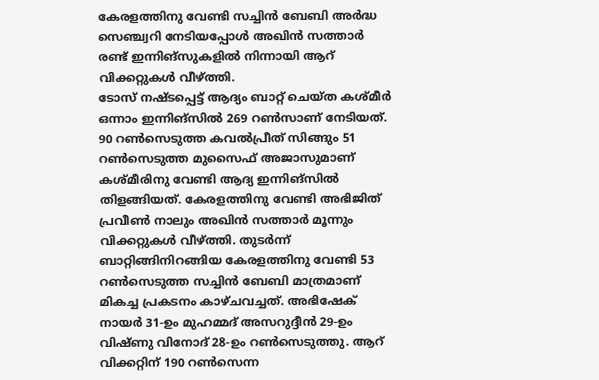കേരളത്തിനു വേണ്ടി സച്ചിൻ ബേബി അർദ്ധ സെഞ്ച്വറി നേടിയപ്പോൾ അഖിൻ സത്താർ രണ്ട് ഇന്നിങ്സുകളിൽ നിന്നായി ആറ് വിക്കറ്റുകൾ വീഴ്ത്തി.
ടോസ് നഷ്ടപ്പെട്ട് ആദ്യം ബാറ്റ് ചെയ്ത കശ്മീർ ഒന്നാം ഇന്നിങ്സിൽ 269 റൺസാണ് നേടിയത്. 90 റൺസെടുത്ത കവൽപ്രീത് സിങ്ങും 51 റൺസെടുത്ത മുസൈഫ് അജാസുമാണ് കശ്മീരിനു വേണ്ടി ആദ്യ ഇന്നിങ്സിൽ തിളങ്ങിയത്. കേരളത്തിനു വേണ്ടി അഭിജിത് പ്രവീൺ നാലും അഖിൻ സത്താർ മൂന്നും വിക്കറ്റുകൾ വീഴ്ത്തി. തുടർന്ന് ബാറ്റിങ്ങിനിറങ്ങിയ കേരളത്തിനു വേണ്ടി 53 റൺസെടുത്ത സച്ചിൻ ബേബി മാത്രമാണ് മികച്ച പ്രകടനം കാഴ്ചവച്ചത്. അഭിഷേക് നായർ 31-ഉം മുഹമ്മദ് അസറുദ്ദീൻ 29-ഉം വിഷ്ണു വിനോദ് 28-ഉം റൺസെടുത്തു. ആറ് വിക്കറ്റിന് 190 റൺസെന്ന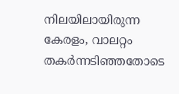നിലയിലായിരുന്ന കേരളം, വാലറ്റം തകർന്നടിഞ്ഞതോടെ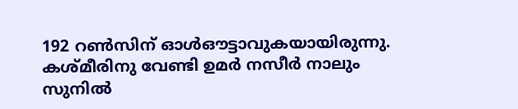192 റൺസിന് ഓൾഔട്ടാവുകയായിരുന്നു. കശ്മീരിനു വേണ്ടി ഉമർ നസീർ നാലും സുനിൽ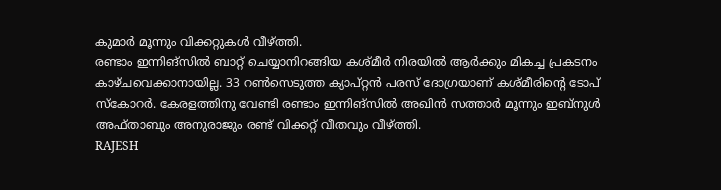കുമാർ മൂന്നും വിക്കറ്റുകൾ വീഴ്ത്തി.
രണ്ടാം ഇന്നിങ്സിൽ ബാറ്റ് ചെയ്യാനിറങ്ങിയ കശ്മീർ നിരയിൽ ആർക്കും മികച്ച പ്രകടനം കാഴ്ചവെക്കാനായില്ല. 33 റൺസെടുത്ത ക്യാപ്റ്റൻ പരസ് ദോഗ്രയാണ് കശ്മീരിന്റെ ടോപ് സ്കോറർ. കേരളത്തിനു വേണ്ടി രണ്ടാം ഇന്നിങ്സിൽ അഖിൻ സത്താർ മൂന്നും ഇബ്നുൾ അഫ്താബും അനുരാജും രണ്ട് വിക്കറ്റ് വീതവും വീഴ്ത്തി.
RAJESH